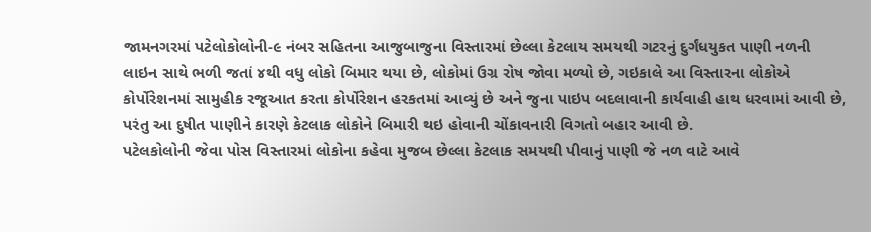જામનગરમાં પટેલોકોલોની-૯ નંબર સહિતના આજુબાજુના વિસ્તારમાં છેલ્લા કેટલાય સમયથી ગટરનું દુર્ગંધયુકત પાણી નળની લાઇન સાથે ભળી જતાં ૪થી વધુ લોકો બિમાર થયા છે, લોકોમાં ઉગ્ર રોષ જોવા મળ્યો છે, ગઇકાલે આ વિસ્તારના લોકોએ કોર્પોરેશનમાં સામુહીક રજૂઆત કરતા કોર્પોરેશન હરકતમાં આવ્યું છે અને જુના પાઇપ બદલાવાની કાર્યવાહી હાથ ધરવામાં આવી છે, પરંતુ આ દુષીત પાણીને કારણે કેટલાક લોકોને બિમારી થઇ હોવાની ચોંકાવનારી વિગતો બહાર આવી છે.
પટેલકોલોની જેવા પોસ વિસ્તારમાં લોકોના કહેવા મુજબ છેલ્લા કેટલાક સમયથી પીવાનું પાણી જે નળ વાટે આવે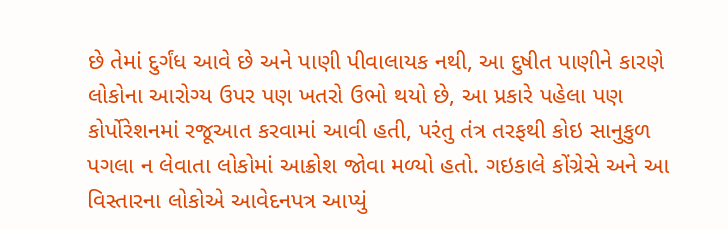છે તેમાં દુર્ગંધ આવે છે અને પાણી પીવાલાયક નથી, આ દુષીત પાણીને કારણે લોકોના આરોગ્ય ઉપર પણ ખતરો ઉભો થયો છે, આ પ્રકારે પહેલા પણ કોર્પોરેશનમાં રજૂઆત કરવામાં આવી હતી, પરંતુ તંત્ર તરફથી કોઇ સાનુકુળ પગલા ન લેવાતા લોકોમાં આક્રોશ જોવા મળ્યો હતો. ગઇકાલે કોંગ્રેસે અને આ વિસ્તારના લોકોએ આવેદનપત્ર આપ્યું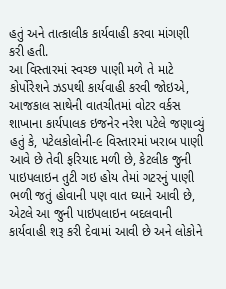હતું અને તાત્કાલીક કાર્યવાહી કરવા માંગણી કરી હતી.
આ વિસ્તારમાં સ્વચ્છ પાણી મળે તે માટે કોર્પોરેશને ઝડપથી કાર્યવાહી કરવી જોઇએ, આજકાલ સાથેની વાતચીતમાં વોટર વર્કસ શાખાના કાર્યપાલક ઇજનેર નરેશ પટેલે જણાવ્યું હતું કે, પટેલકોલોની-૯ વિસ્તારમાં ખરાબ પાણી આવે છે તેવી ફરિયાદ મળી છે, કેટલીક જુની પાઇપલાઇન તુટી ગઇ હોય તેમાં ગટરનું પાણી ભળી જતું હોવાની પણ વાત ઘ્યાને આવી છે, એટલે આ જુની પાઇપલાઇન બદલવાની કાર્યવાહી શરૂ કરી દેવામાં આવી છે અને લોકોને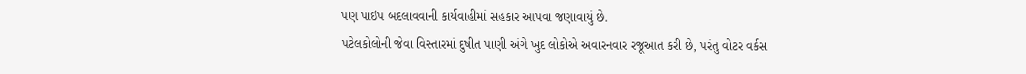પણ પાઇપ બદલાવવાની કાર્યવાહીમાં સહકાર આપવા જણાવાયું છે.
પટેલકોલોની જેવા વિસ્તારમાં દુષીત પાણી અંગે ખુદ લોકોએ અવારનવાર રજૂઆત કરી છે, પરંતુ વોટર વર્કસ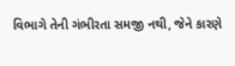વિભાગે તેની ગંભીરતા સમજી નથી, જેને કારણે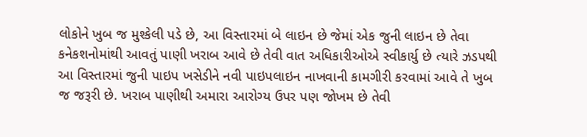લોકોને ખુબ જ મુશ્કેલી પડે છે, આ વિસ્તારમાં બે લાઇન છે જેમાં એક જુની લાઇન છે તેવા કનેકશનોમાંથી આવતું પાણી ખરાબ આવે છે તેવી વાત અધિકારીઓએ સ્વીકાર્યુ છે ત્યારે ઝડપથી આ વિસ્તારમાં જુની પાઇપ ખસેડીને નવી પાઇપલાઇન નાખવાની કામગીરી કરવામાં આવે તે ખુબ જ જરૂરી છે. ખરાબ પાણીથી અમારા આરોગ્ય ઉપર પણ જોખમ છે તેવી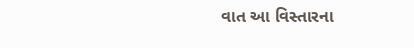વાત આ વિસ્તારના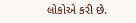લોકોએ કરી છે.